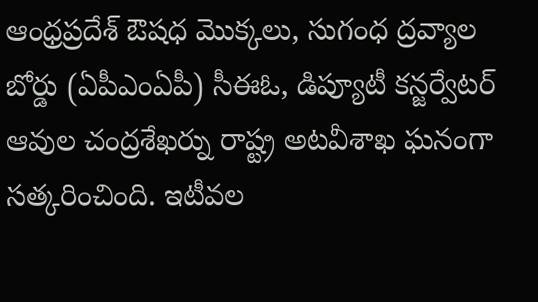ఆంధ్రప్రదేశ్ ఔషధ మొక్కలు, సుగంధ ద్రవ్యాల బోర్డు (ఏపీఎంఏపీ) సీఈఓ, డిప్యూటీ కన్జర్వేటర్ ఆవుల చంద్రశేఖర్ను రాష్ట్ర అటవీశాఖ ఘనంగా సత్కరించింది. ఇటీవల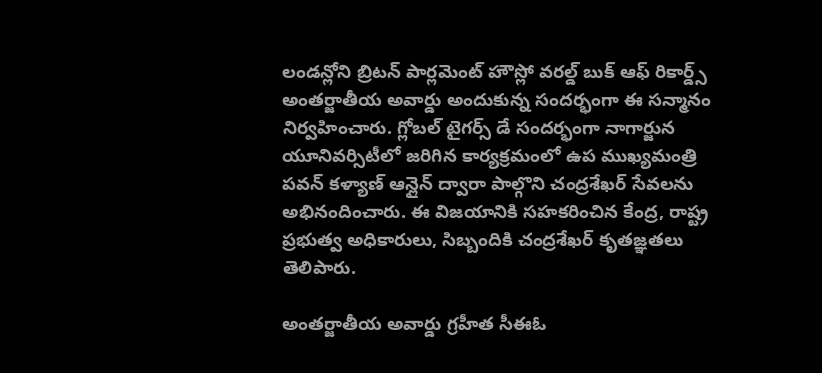లండన్లోని బ్రిటన్ పార్లమెంట్ హౌస్లో వరల్డ్ బుక్ ఆఫ్ రికార్డ్స్ అంతర్జాతీయ అవార్డు అందుకున్న సందర్భంగా ఈ సన్మానం నిర్వహించారు. గ్లోబల్ టైగర్స్ డే సందర్భంగా నాగార్జున యూనివర్సిటీలో జరిగిన కార్యక్రమంలో ఉప ముఖ్యమంత్రి పవన్ కళ్యాణ్ ఆన్లైన్ ద్వారా పాల్గొని చంద్రశేఖర్ సేవలను అభినందించారు. ఈ విజయానికి సహకరించిన కేంద్ర, రాష్ట్ర ప్రభుత్వ అధికారులు, సిబ్బందికి చంద్రశేఖర్ కృతజ్ఞతలు తెలిపారు.

అంతర్జాతీయ అవార్డు గ్రహీత సీఈఓ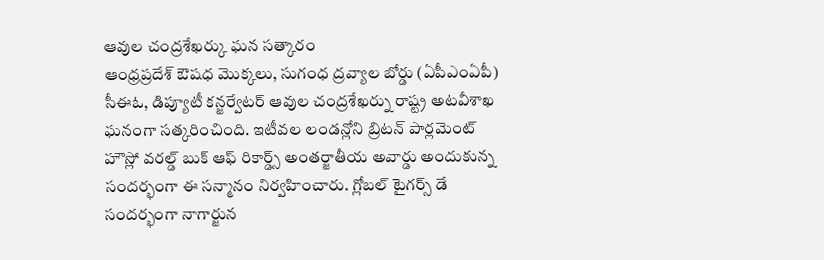ఆవుల చంద్రశేఖర్కు ఘన సత్కారం
ఆంధ్రప్రదేశ్ ఔషధ మొక్కలు, సుగంధ ద్రవ్యాల బోర్డు (ఏపీఎంఏపీ) సీఈఓ, డిప్యూటీ కన్జర్వేటర్ ఆవుల చంద్రశేఖర్ను రాష్ట్ర అటవీశాఖ ఘనంగా సత్కరించింది. ఇటీవల లండన్లోని బ్రిటన్ పార్లమెంట్ హౌస్లో వరల్డ్ బుక్ ఆఫ్ రికార్డ్స్ అంతర్జాతీయ అవార్డు అందుకున్న సందర్భంగా ఈ సన్మానం నిర్వహించారు. గ్లోబల్ టైగర్స్ డే సందర్భంగా నాగార్జున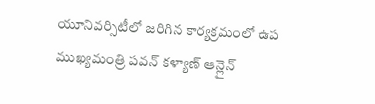యూనివర్సిటీలో జరిగిన కార్యక్రమంలో ఉప ముఖ్యమంత్రి పవన్ కళ్యాణ్ ఆన్లైన్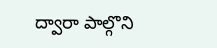ద్వారా పాల్గొని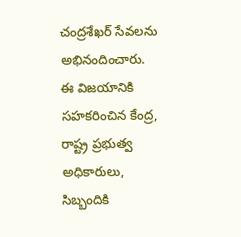చంద్రశేఖర్ సేవలను అభినందించారు. ఈ విజయానికి సహకరించిన కేంద్ర, రాష్ట్ర ప్రభుత్వ అధికారులు, సిబ్బందికి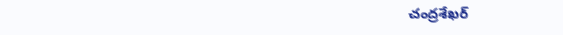చంద్రశేఖర్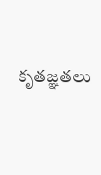కృతజ్ఞతలు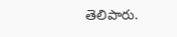తెలిపారు.